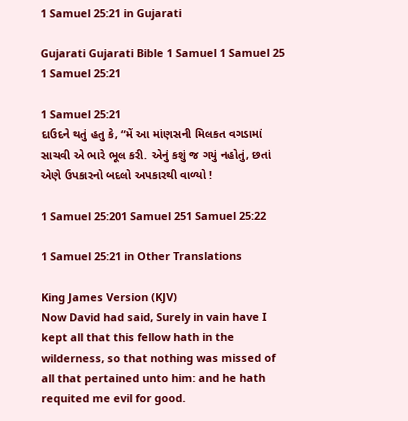1 Samuel 25:21 in Gujarati

Gujarati Gujarati Bible 1 Samuel 1 Samuel 25 1 Samuel 25:21

1 Samuel 25:21
દાઉદને થતું હતુ કે, “મેં આ માંણસની મિલકત વગડામાં સાચવી એ ભારે ભૂલ કરી. એનું કશું જ ગયું નહોતું, છતાં એણે ઉપકારનો બદલો અપકારથી વાળ્યો !

1 Samuel 25:201 Samuel 251 Samuel 25:22

1 Samuel 25:21 in Other Translations

King James Version (KJV)
Now David had said, Surely in vain have I kept all that this fellow hath in the wilderness, so that nothing was missed of all that pertained unto him: and he hath requited me evil for good.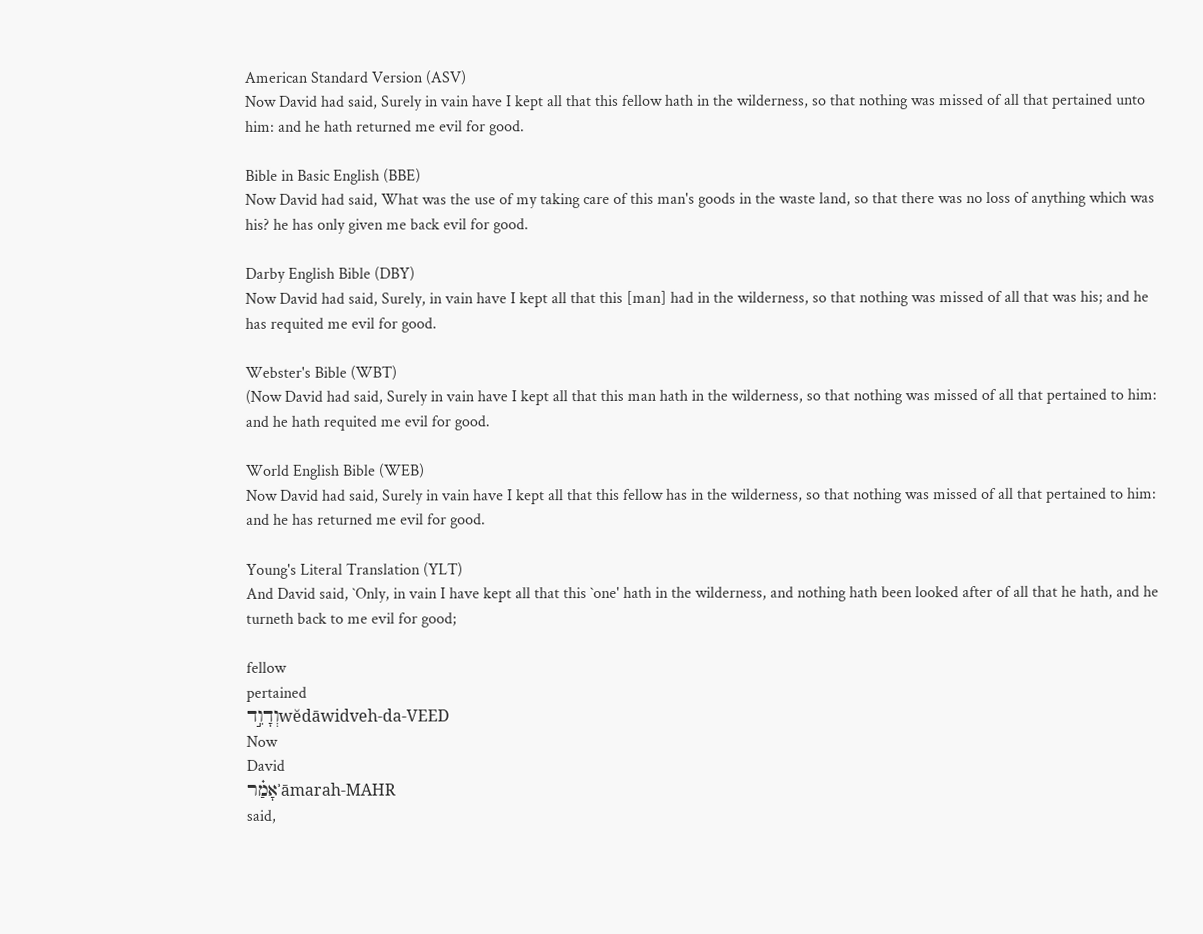American Standard Version (ASV)
Now David had said, Surely in vain have I kept all that this fellow hath in the wilderness, so that nothing was missed of all that pertained unto him: and he hath returned me evil for good.

Bible in Basic English (BBE)
Now David had said, What was the use of my taking care of this man's goods in the waste land, so that there was no loss of anything which was his? he has only given me back evil for good.

Darby English Bible (DBY)
Now David had said, Surely, in vain have I kept all that this [man] had in the wilderness, so that nothing was missed of all that was his; and he has requited me evil for good.

Webster's Bible (WBT)
(Now David had said, Surely in vain have I kept all that this man hath in the wilderness, so that nothing was missed of all that pertained to him: and he hath requited me evil for good.

World English Bible (WEB)
Now David had said, Surely in vain have I kept all that this fellow has in the wilderness, so that nothing was missed of all that pertained to him: and he has returned me evil for good.

Young's Literal Translation (YLT)
And David said, `Only, in vain I have kept all that this `one' hath in the wilderness, and nothing hath been looked after of all that he hath, and he turneth back to me evil for good;

fellow
pertained
וְדָוִ֣דwĕdāwidveh-da-VEED
Now
David
אָמַ֗רʾāmarah-MAHR
said,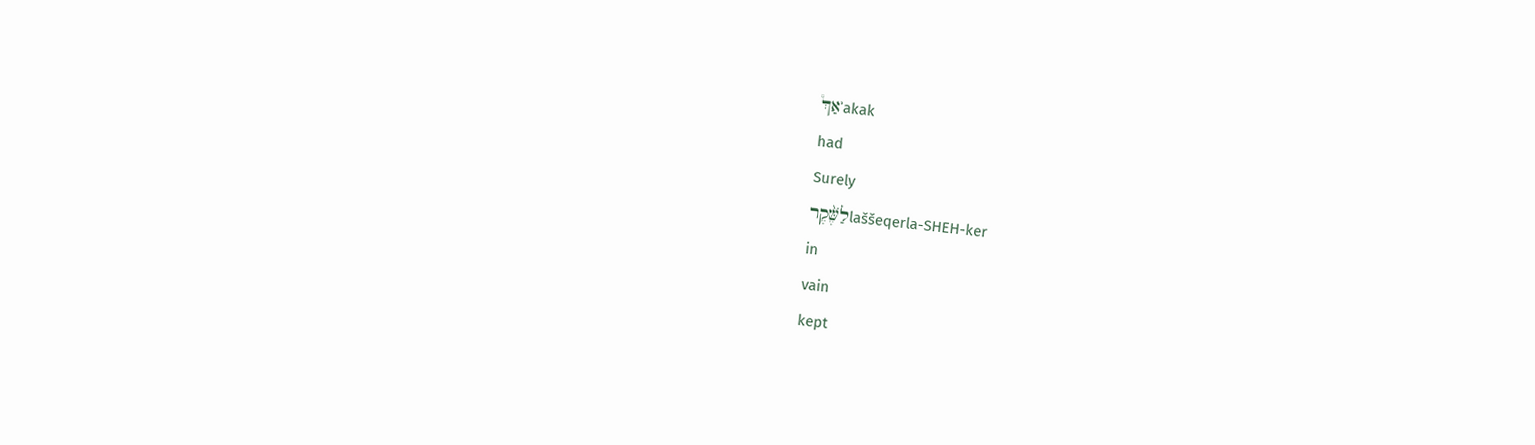אַךְ֩ʾakak
had
Surely
לַשֶּׁ֨קֶרlaššeqerla-SHEH-ker
in
vain
kept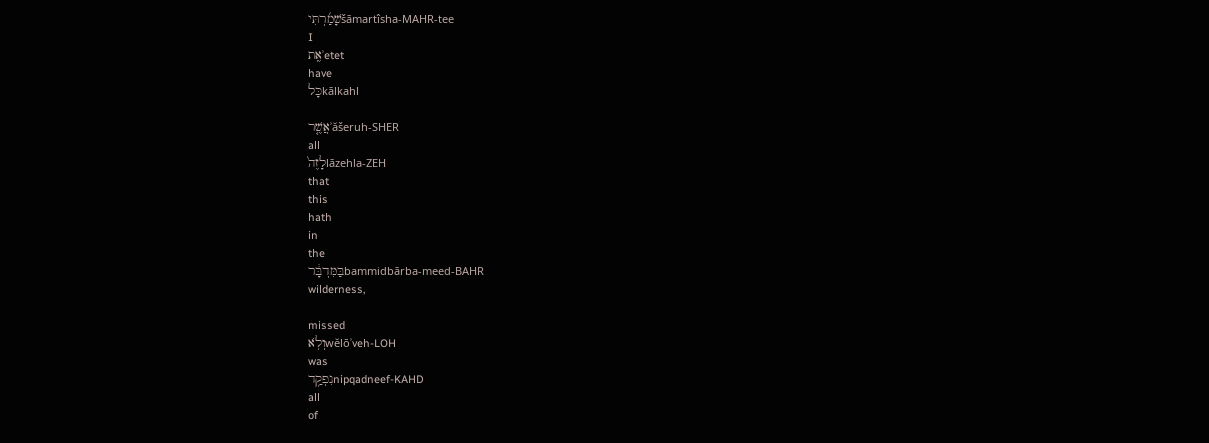שָׁמַ֜רְתִּיšāmartîsha-MAHR-tee
I
אֶֽתʾetet
have
כָּלkālkahl

אֲשֶׁ֤רʾăšeruh-SHER
all
לָזֶה֙lāzehla-ZEH
that
this
hath
in
the
בַּמִּדְבָּ֔רbammidbārba-meed-BAHR
wilderness,

missed
וְלֹֽאwĕlōʾveh-LOH
was
נִפְקַ֥דnipqadneef-KAHD
all
of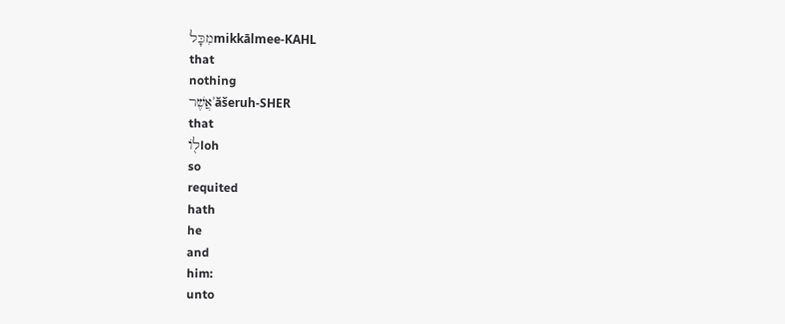מִכָּלmikkālmee-KAHL
that
nothing
אֲשֶׁרʾăšeruh-SHER
that
ל֖וֹloh
so
requited
hath
he
and
him:
unto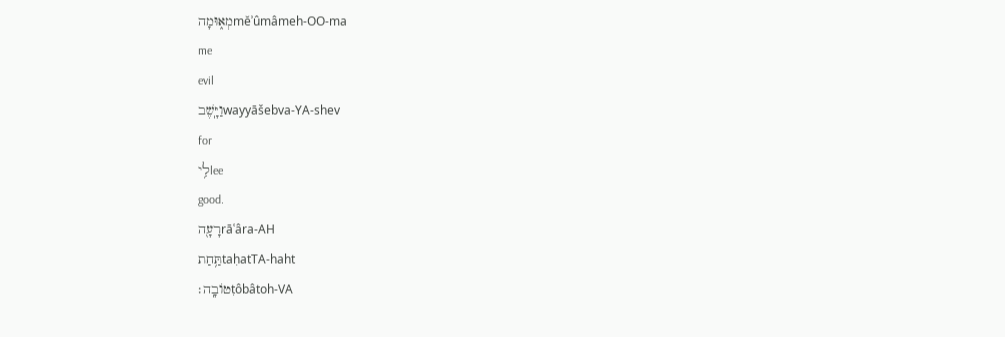מְא֑וּמָהmĕʾûmâmeh-OO-ma
me
evil
וַיָּֽשֶׁבwayyāšebva-YA-shev
for
לִ֥יlee
good.
רָעָ֖הrāʿâra-AH
תַּ֥חַתtaḥatTA-haht
טוֹבָֽה׃ṭôbâtoh-VA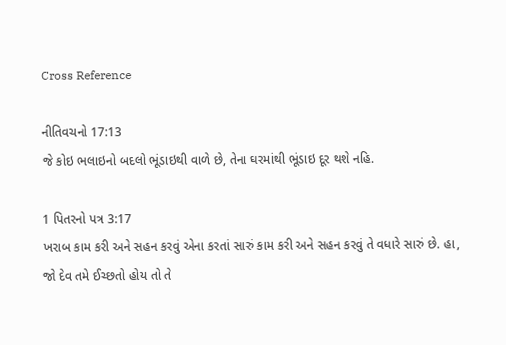Cross Reference

નીતિવચનો 17:13
જે કોઇ ભલાઇનો બદલો ભૂંડાઇથી વાળે છે, તેના ઘરમાંથી ભૂંડાઇ દૂર થશે નહિ.

1 પિતરનો પત્ર 3:17
ખરાબ કામ કરી અને સહન કરવું એના કરતાં સારું કામ કરી અને સહન કરવું તે વધારે સારું છે. હા, જો દેવ તમે ઈચ્છતો હોય તો તે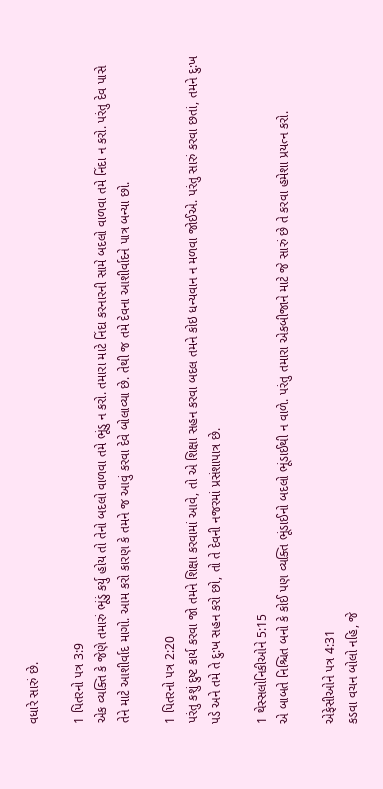વધારે સારું છે.

1 પિતરનો પત્ર 3:9
એક વ્યક્તિ કે જેણે તમારું ભૂંડું કર્યુ હોય તો તેનો બદલો વાળવા તમે ભૂંડુ ન કરો. તમારા માટે નિંદા કરનારની સામે બદલો વાળવા તમે નિંદા ન કરો. પરંતુ દેવ પાસે તેને માટે આશીર્વાદ માગો. આમ કરો કારણ કે તમને જ આવું કરવા દેવે બોલાવ્યા છે. તેથી જ તમે દેવના આશીર્વાદને પાત્ર બન્યા છો.

1 પિતરનો પત્ર 2:20
પરંતુ કશું દુષ્ટ કાર્ય કરવા જો તમને શિક્ષા કરવામાં આવે, તો એ શિક્ષા સહન કરવા બદલ તમને કોઇ ધન્યવાન ન મળવા જોઈએ. પરંતુ સારું કરવા છતાં, તમને દુ:ખ પડે અને તમે તે દુ:ખ સહન કરો છો, તો તે દેવની નજરમાં પ્રસંશાપાત્ર છે.

1 થેસ્સલોનિકીઓને 5:15
એ બાબતે નિશ્ચિત બનો કે કોઈ પણ વ્યક્તિ ભૂંડાઈનો બદલો ભૂંડાઈથી ન વાળે. પરંતુ તમારા એકબીજાને માટે જે સારું છે તે કરવા હમેશા પ્રયત્ન કરો.

એફેસીઓને પત્ર 4:31
કડવા વચન બોલો નહિ, જે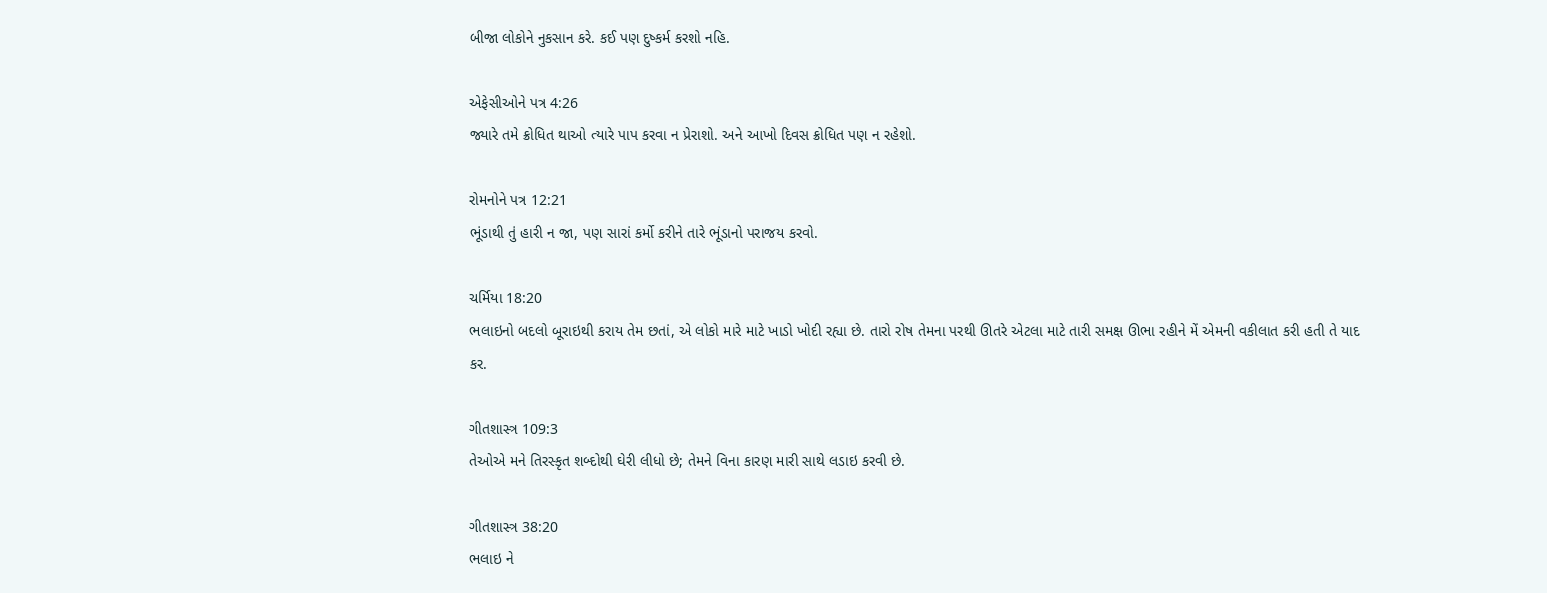બીજા લોકોને નુકસાન કરે. કઈ પણ દુષ્કર્મ કરશો નહિ.

એફેસીઓને પત્ર 4:26
જ્યારે તમે ક્રોધિત થાઓ ત્યારે પાપ કરવા ન પ્રેરાશો. અને આખો દિવસ ક્રોધિત પણ ન રહેશો.

રોમનોને પત્ર 12:21
ભૂંડાથી તું હારી ન જા, પણ સારાં કર્મો કરીને તારે ભૂંડાનો પરાજય કરવો.

ચર્મિયા 18:20
ભલાઇનો બદલો બૂરાઇથી કરાય તેમ છતાં, એ લોકો મારે માટે ખાડો ખોદી રહ્યા છે. તારો રોષ તેમના પરથી ઊતરે એટલા માટે તારી સમક્ષ ઊભા રહીને મેં એમની વકીલાત કરી હતી તે યાદ કર.

ગીતશાસ્ત્ર 109:3
તેઓએ મને તિરસ્કૃત શબ્દોથી ઘેરી લીધો છે; તેમને વિના કારણ મારી સાથે લડાઇ કરવી છે.

ગીતશાસ્ત્ર 38:20
ભલાઇ ને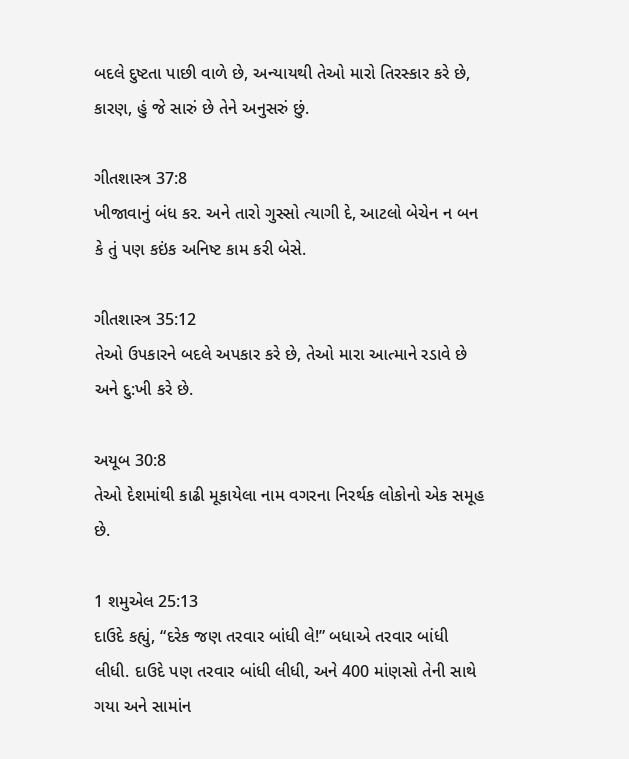બદલે દુષ્ટતા પાછી વાળે છે, અન્યાયથી તેઓ મારો તિરસ્કાર કરે છે, કારણ, હું જે સારું છે તેને અનુસરું છું.

ગીતશાસ્ત્ર 37:8
ખીજાવાનું બંધ કર. અને તારો ગુસ્સો ત્યાગી દે, આટલો બેચેન ન બન કે તું પણ કઇંક અનિષ્ટ કામ કરી બેસે.

ગીતશાસ્ત્ર 35:12
તેઓ ઉપકારને બદલે અપકાર કરે છે, તેઓ મારા આત્માને રડાવે છે અને દુ:ખી કરે છે.

અયૂબ 30:8
તેઓ દેશમાંથી કાઢી મૂકાયેલા નામ વગરના નિરર્થક લોકોનો એક સમૂહ છે.

1 શમુએલ 25:13
દાઉદે કહ્યું, “દરેક જણ તરવાર બાંધી લે!” બધાએ તરવાર બાંધી લીધી. દાઉદે પણ તરવાર બાંધી લીધી, અને 400 માંણસો તેની સાથે ગયા અને સામાંન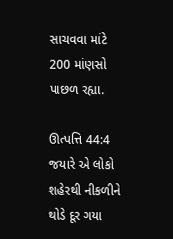સાચવવા માંટે 200 માંણસો પાછળ રહ્યા.

ઊત્પત્તિ 44:4
જયારે એ લોકો શહેરથી નીકળીને થોડે દૂર ગયા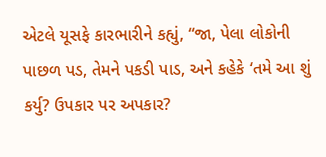એટલે યૂસફે કારભારીને કહ્યું, “જા, પેલા લોકોની પાછળ પડ, તેમને પકડી પાડ, અને કહેકે ‘તમે આ શું કર્યુ? ઉપકાર પર અપકાર?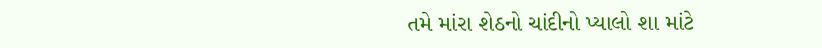તમે માંરા શેઠનો ચાંદીનો પ્યાલો શા માંટે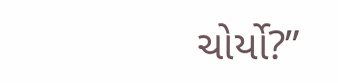ચોર્યો?”